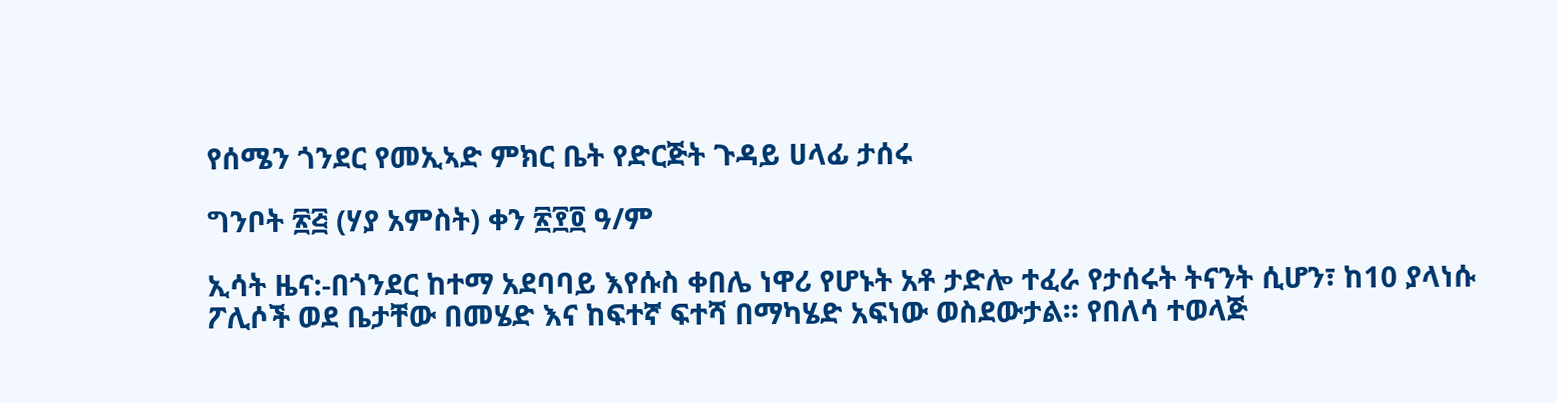የሰሜን ጎንደር የመኢኣድ ምክር ቤት የድርጅት ጉዳይ ሀላፊ ታሰሩ

ግንቦት ፳፭ (ሃያ አምስት) ቀን ፳፻፬ ዓ/ም

ኢሳት ዜና:-በጎንደር ከተማ አደባባይ እየሱስ ቀበሌ ነዋሪ የሆኑት አቶ ታድሎ ተፈራ የታሰሩት ትናንት ሲሆን፣ ከ10 ያላነሱ ፖሊሶች ወደ ቤታቸው በመሄድ እና ከፍተኛ ፍተሻ በማካሄድ አፍነው ወስደውታል። የበለሳ ተወላጅ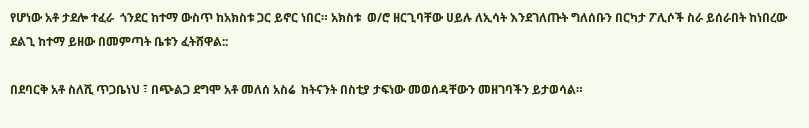የሆነው አቶ ታደሎ ተፈራ  ጎንደር ከተማ ውስጥ ከአክስቱ ጋር ይኖር ነበር። አክስቱ  ወ/ሮ ዘርጊባቸው ሀይሉ ለኢሳት እንደገለጡት ግለሰቡን በርካታ ፖሊሶች ስራ ይሰራበት ከነበረው ደልጊ ከተማ ይዘው በመምጣት ቤቱን ፈትሸዋል::

በደባርቅ አቶ ስለሺ ጥጋቤነህ ፣ በጭልጋ ደግሞ አቶ መለሰ አስሬ  ከትናንት በስቲያ ታፍነው መወሰዳቸውን መዘገባችን ይታወሳል።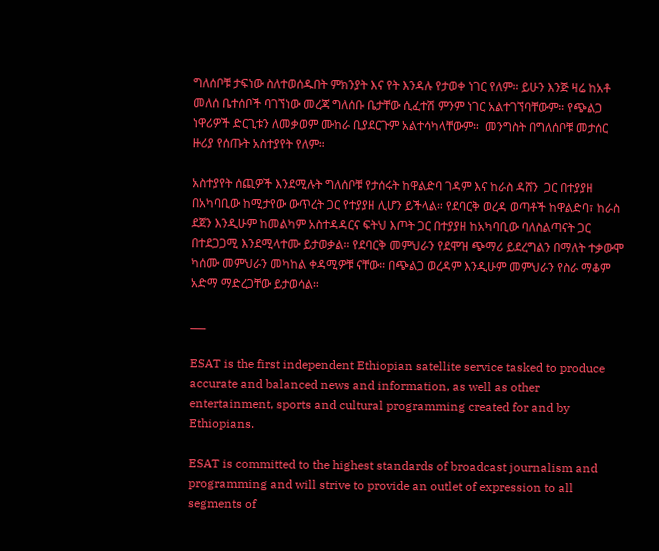ግለሰቦቹ ታፍነው ስለተወሰዱበት ምክንያት እና የት እንዳሉ የታወቀ ነገር የለም። ይሁን እንጅ ዛሬ ከአቶ መለሰ ቤተሰቦች ባገኘነው መረጃ ግለሰቡ ቤታቸው ሲፈተሽ ምንም ነገር አልተገኘባቸውም። የጭልጋ ነዋሪዎች ድርጊቱን ለመቃወም ሙከራ ቢያደርጉም አልተሳካላቸውም።  መንግስት በግለሰቦቹ መታሰር ዙሪያ የሰጡት አስተያየት የለም።

አስተያየት ሰጪዎች እንደሚሉት ግለሰቦቹ የታሰሩት ከዋልድባ ገዳም እና ከራስ ዳሸን  ጋር በተያያዘ በአካባቢው ከሚታየው ውጥረት ጋር የተያያዘ ሊሆን ይችላል። የደባርቅ ወረዳ ወጣቶች ከዋልድባ፣ ከራስ ደጀን እንዲሁም ከመልካም አስተዳዳርና ፍትህ እጦት ጋር በተያያዘ ከአካባቢው ባለስልጣናት ጋር በተደጋጋሚ እንደሚላተሙ ይታወቃል። የደባርቅ መምህራን የደሞዝ ጭማሪ ይደረግልን በማለት ተቃውሞ ካሰሙ መምህራን መካከል ቀዳሚዎቹ ናቸው። በጭልጋ ወረዳም እንዲሁም መምህራን የስራ ማቆም አድማ ማድረጋቸው ይታወሳል።

___

ESAT is the first independent Ethiopian satellite service tasked to produce accurate and balanced news and information, as well as other entertainment, sports and cultural programming created for and by Ethiopians.

ESAT is committed to the highest standards of broadcast journalism and programming and will strive to provide an outlet of expression to all segments of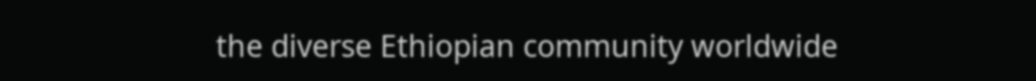the diverse Ethiopian community worldwide